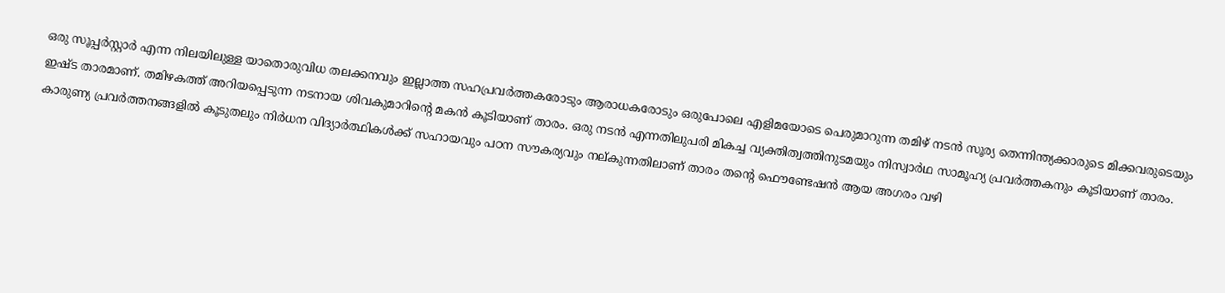ഒരു സൂപ്പർസ്റ്റാർ എന്ന നിലയിലുള്ള യാതൊരുവിധ തലക്കനവും ഇല്ലാത്ത സഹപ്രവർത്തകരോടും ആരാധകരോടും ഒരുപോലെ എളിമയോടെ പെരുമാറുന്ന തമിഴ് നടൻ സൂര്യ തെന്നിന്ത്യക്കാരുടെ മിക്കവരുടെയും ഇഷ്ട താരമാണ്. തമിഴകത്ത് അറിയപ്പെടുന്ന നടനായ ശിവകുമാറിന്റെ മകൻ കൂടിയാണ് താരം. ഒരു നടൻ എന്നതിലുപരി മികച്ച വ്യക്തിത്വത്തിനുടമയും നിസ്വാർഥ സാമൂഹ്യ പ്രവർത്തകനും കൂടിയാണ് താരം. കാരുണ്യ പ്രവർത്തനങ്ങളിൽ കൂടുതലും നിർധന വിദ്യാർത്ഥികൾക്ക് സഹായവും പഠന സൗകര്യവും നല്കുന്നതിലാണ് താരം തന്റെ ഫൌണ്ടേഷൻ ആയ അഗരം വഴി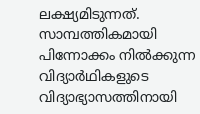ലക്ഷ്യമിടുന്നത്.
സാമ്പത്തികമായി പിന്നോക്കം നിൽക്കുന്ന വിദ്യാർഥികളുടെ വിദ്യാഭ്യാസത്തിനായി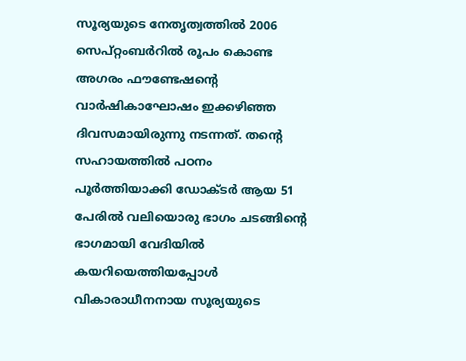സൂര്യയുടെ നേതൃത്വത്തിൽ 2006 സെപ്റ്റംബർറിൽ രൂപം കൊണ്ട അഗരം ഫൗണ്ടേഷന്റെ വാർഷികാഘോഷം ഇക്കഴിഞ്ഞ ദിവസമായിരുന്നു നടന്നത്. തന്റെ സഹായത്തിൽ പഠനം പൂർത്തിയാക്കി ഡോക്ടർ ആയ 51 പേരിൽ വലിയൊരു ഭാഗം ചടങ്ങിന്റെ ഭാഗമായി വേദിയിൽ കയറിയെത്തിയപ്പോൾ വികാരാധീനനായ സൂര്യയുടെ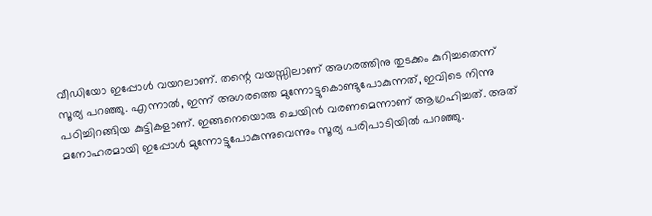വീഡിയോ ഇപ്പോൾ വയറലാണ്. തന്റെ വയസ്സിലാണ് അഗരത്തിനു തുടക്കം കുറിച്ചതെന്ന് സൂര്യ പറഞ്ഞു. എന്നാൽ, ഇന്ന് അഗരത്തെ മുന്നോട്ടുകൊണ്ടുപോകുന്നത്, ഇവിടെ നിന്നു പഠിച്ചിറങ്ങിയ കുട്ടികളാണ്. ഇങ്ങനെയൊരു ചെയിൻ വരണമെന്നാണ് ആഗ്രഹിച്ചത്. അത് മനോഹരമായി ഇപ്പോൾ മുന്നോട്ടുപോകുന്നുവെന്നും സൂര്യ പരിപാടിയിൽ പറഞ്ഞു.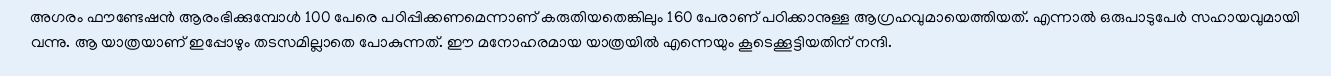അഗരം ഫൗണ്ടേഷൻ ആരംഭിക്കുമ്പോൾ 100 പേരെ പഠിപ്പിക്കണമെന്നാണ് കരുതിയതെങ്കിലും 160 പേരാണ് പഠിക്കാനുള്ള ആഗ്രഹവുമായെത്തിയത്. എന്നാൽ ഒരുപാടുപേർ സഹായവുമായി വന്നു. ആ യാത്രയാണ് ഇപ്പോഴും തടസമില്ലാതെ പോകുന്നത്. ഈ മനോഹരമായ യാത്രയിൽ എന്നെയും കൂടെക്കൂട്ടിയതിന് നന്ദി.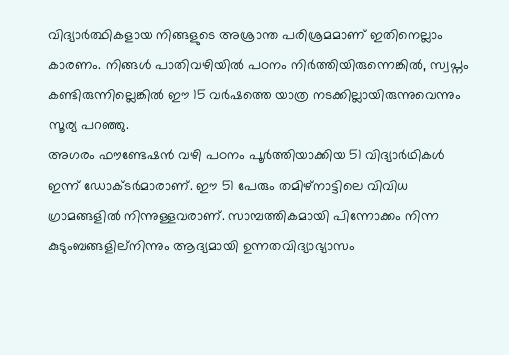വിദ്യാർത്ഥികളായ നിങ്ങളുടെ അശ്രാന്ത പരിശ്രമമാണ് ഇതിനെല്ലാം കാരണം. നിങ്ങൾ പാതിവഴിയിൽ പഠനം നിർത്തിയിരുന്നെങ്കിൽ, സ്വപ്നം കണ്ടിരുന്നില്ലെങ്കിൽ ഈ 15 വർഷത്തെ യാത്ര നടക്കില്ലായിരുന്നുവെന്നും സൂര്യ പറഞ്ഞു.
അഗരം ഫൗണ്ടേഷൻ വഴി പഠനം പൂർത്തിയാക്കിയ 51 വിദ്യാർഥികൾ ഇന്ന് ഡോക്ടർമാരാണ്. ഈ 51 പേരും തമിഴ്നാട്ടിലെ വിവിധ ഗ്രാമങ്ങളിൽ നിന്നുള്ളവരാണ്. സാമ്പത്തികമായി പിന്നോക്കം നിന്ന കുടുംബങ്ങളില്നിന്നും ആദ്യമായി ഉന്നതവിദ്യാഭ്യാസം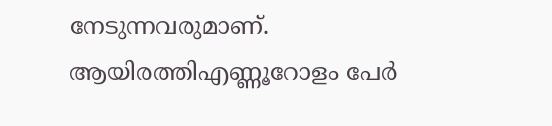നേടുന്നവരുമാണ്. ആയിരത്തിഎണ്ണൂറോളം പേർ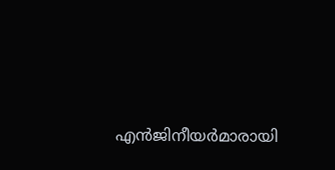എൻജിനീയർമാരായി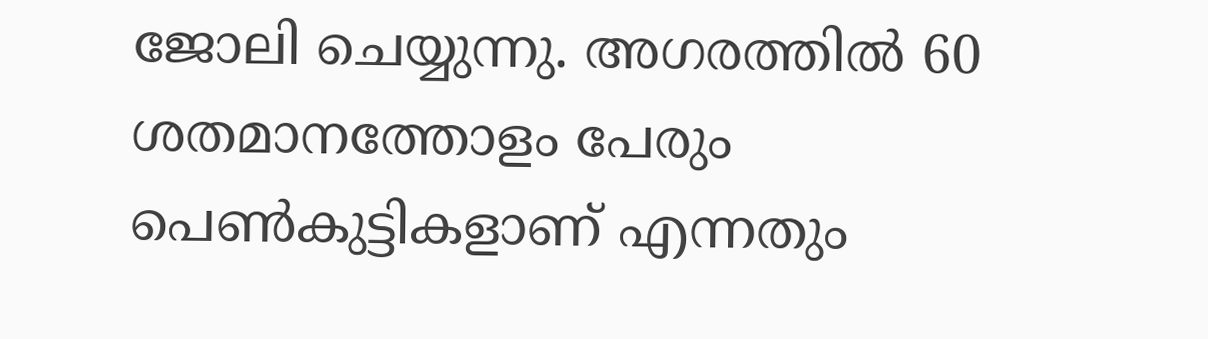ജോലി ചെയ്യുന്നു. അഗരത്തിൽ 60 ശതമാനത്തോളം പേരും പെൺകുട്ടികളാണ് എന്നതും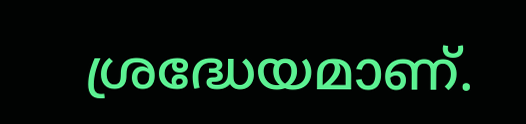ശ്രദ്ധേയമാണ്.